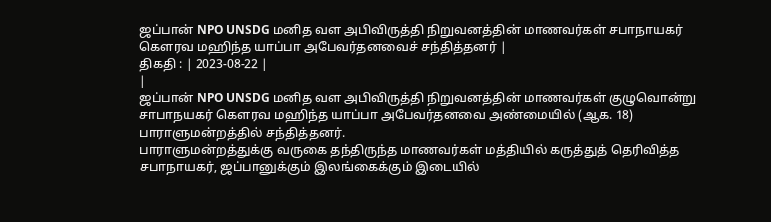ஜப்பான் NPO UNSDG மனித வள அபிவிருத்தி நிறுவனத்தின் மாணவர்கள் சபாநாயகர் கௌரவ மஹிந்த யாப்பா அபேவர்தனவைச் சந்தித்தனர் |
திகதி : | 2023-08-22 |
|
ஜப்பான் NPO UNSDG மனித வள அபிவிருத்தி நிறுவனத்தின் மாணவர்கள் குழுவொன்று சாபாநயகர் கௌரவ மஹிந்த யாப்பா அபேவர்தனவை அண்மையில் (ஆக. 18) பாராளுமன்றத்தில் சந்தித்தனர்.
பாராளுமன்றத்துக்கு வருகை தந்திருந்த மாணவர்கள் மத்தியில் கருத்துத் தெரிவித்த சபாநாயகர், ஜப்பானுக்கும் இலங்கைக்கும் இடையில்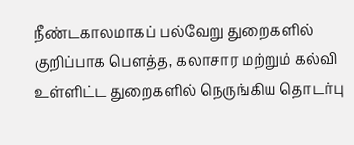நீண்டகாலமாகப் பல்வேறு துறைகளில் குறிப்பாக பௌத்த, கலாசார மற்றும் கல்வி உள்ளிட்ட துறைகளில் நெருங்கிய தொடர்பு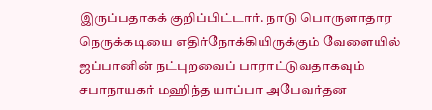இருப்பதாகக் குறிப்பிட்டார். நாடு பொருளாதார நெருக்கடியை எதிர்நோக்கியிருக்கும் வேளையில் ஜப்பானின் நட்புறவைப் பாராட்டுவதாகவும் சபாநாயகர் மஹிந்த யாப்பா அபேவர்தன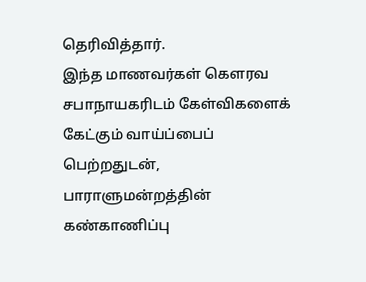தெரிவித்தார்.
இந்த மாணவர்கள் கௌரவ சபாநாயகரிடம் கேள்விகளைக் கேட்கும் வாய்ப்பைப் பெற்றதுடன், பாராளுமன்றத்தின் கண்காணிப்பு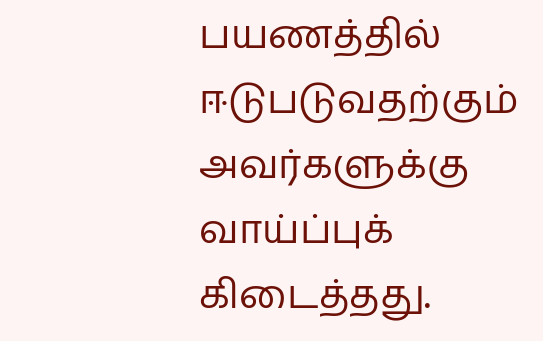பயணத்தில் ஈடுபடுவதற்கும் அவர்களுக்கு வாய்ப்புக் கிடைத்தது.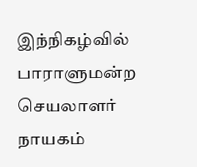இந்நிகழ்வில் பாராளுமன்ற செயலாளர் நாயகம்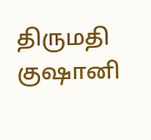திருமதி குஷானி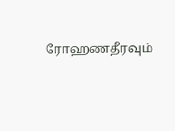ரோஹணதீரவும்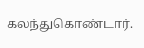கலந்துகொண்டார்.